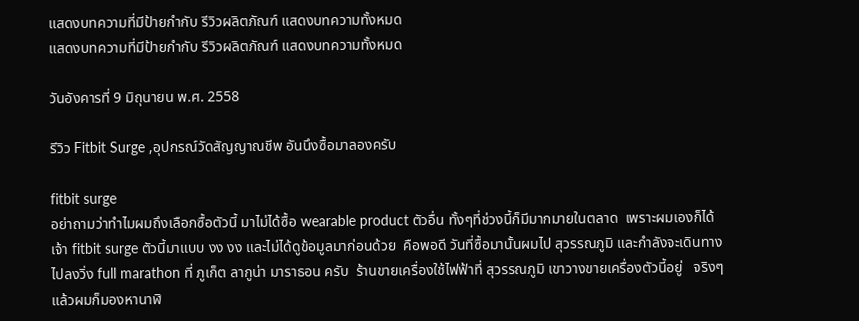แสดงบทความที่มีป้ายกำกับ รีวิวผลิตภัณฑ์ แสดงบทความทั้งหมด
แสดงบทความที่มีป้ายกำกับ รีวิวผลิตภัณฑ์ แสดงบทความทั้งหมด

วันอังคารที่ 9 มิถุนายน พ.ศ. 2558

รีวิว Fitbit Surge ,อุปกรณ์วัดสัญญาณชีพ อันนึงซื้อมาลองครับ

fitbit surge
อย่าถามว่าทำไมผมถึงเลือกซื้อตัวนี้ มาไม่ได้ซื้อ wearable product ตัวอื่น ทั้งๆที่ช่วงนี้ก็มีมากมายในตลาด  เพราะผมเองก็ได้ เจ้า fitbit surge ตัวนี้มาแบบ งง งง และไม่ได้ดูข้อมูลมาก่อนด้วย  คือพอดี วันที่ซื้อมานั้นผมไป สุวรรณภูมิ และกำลังจะเดินทางไปลงวิ่ง full marathon ที่ ภูเก็ต ลากูน่า มาราธอน ครับ  ร้านขายเครื่องใช้ไฟฟ้าที่ สุวรรณภูมิ เขาวางขายเครื่องตัวนี้อยู่   จริงๆ แล้วผมก็มองหานาฬิ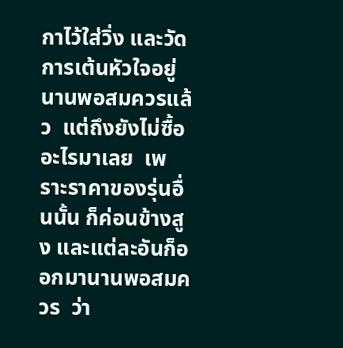กาไว้ใส่วิ่ง และวัดการเต้นหัวใจอยู่นานพอสมควรแล้ว  แต่ถึงยังไม่ซื้ออะไรมาเลย  เพราะราคาของรุ่นอื่นนั้น ก็ค่อนข้างสูง และแต่ละอันก็ออกมานานพอสมควร  ว่า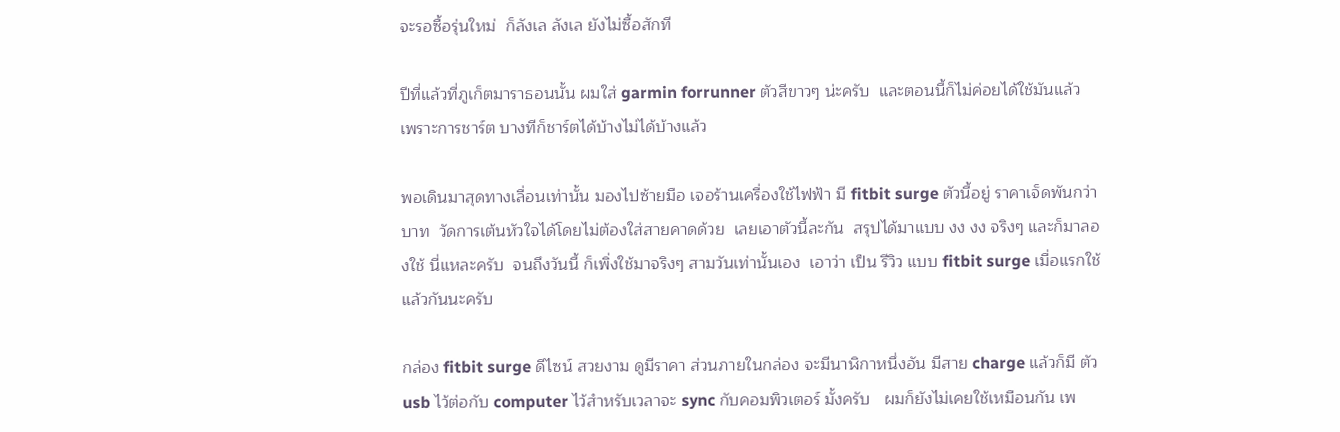จะรอซื้อรุ่นใหม่  ก็ลังเล ลังเล ยังไม่ซื้อสักที

ปีที่แล้วที่ภูเก็ตมาราธอนนั้น ผมใส่ garmin forrunner ตัวสีขาวๆ น่ะครับ  และตอนนี้ก็ไม่ค่อยได้ใช้มันแล้ว  เพราะการชาร์ต บางทีก็ชาร์ตได้บ้างไม่ได้บ้างแล้ว

พอเดินมาสุดทางเลื่อนเท่านั้น มองไปซ้ายมือ เจอร้านเครื่องใช้ไฟฟ้า มี fitbit surge ตัวนี้อยู่ ราคาเจ็ดพันกว่าบาท  วัดการเต้นหัวใจได้โดยไม่ต้องใส่สายคาดด้วย  เลยเอาตัวนี้ละกัน  สรุปได้มาแบบ งง งง จริงๆ และก็มาลองใช้ นี่แหละครับ  จนถึงวันนี้ ก็เพิ่งใช้มาจริงๆ สามวันเท่านั้นเอง  เอาว่า เป็น รีวิว แบบ fitbit surge เมื่อแรกใช้แล้วกันนะครับ

กล่อง fitbit surge ดีไซน์ สวยงาม ดูมีราคา ส่วนภายในกล่อง จะมีนาฬิกาหนึ่งอัน มีสาย charge แล้วก็มี ตัว usb ไว้ต่อกับ computer ไว้สำหรับเวลาจะ sync กับคอมพิวเตอร์ มั้งครับ   ผมก็ยังไม่เคยใช้เหมือนกัน เพ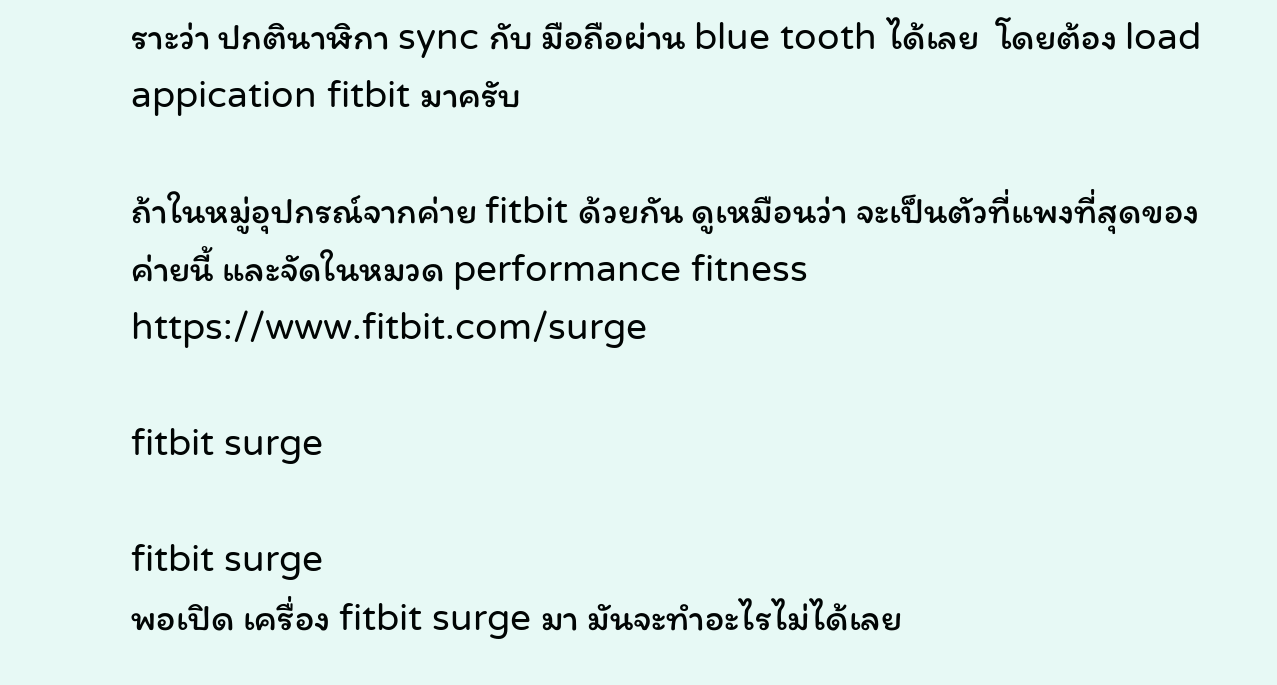ราะว่า ปกตินาฬิกา sync กับ มือถือผ่าน blue tooth ได้เลย  โดยต้อง load appication fitbit มาครับ

ถ้าในหมู่อุปกรณ์จากค่าย fitbit ด้วยกัน ดูเหมือนว่า จะเป็นตัวที่แพงที่สุดของค่ายนี้ และจัดในหมวด performance fitness
https://www.fitbit.com/surge

fitbit surge

fitbit surge
พอเปิด เครื่อง fitbit surge มา มันจะทำอะไรไม่ได้เลย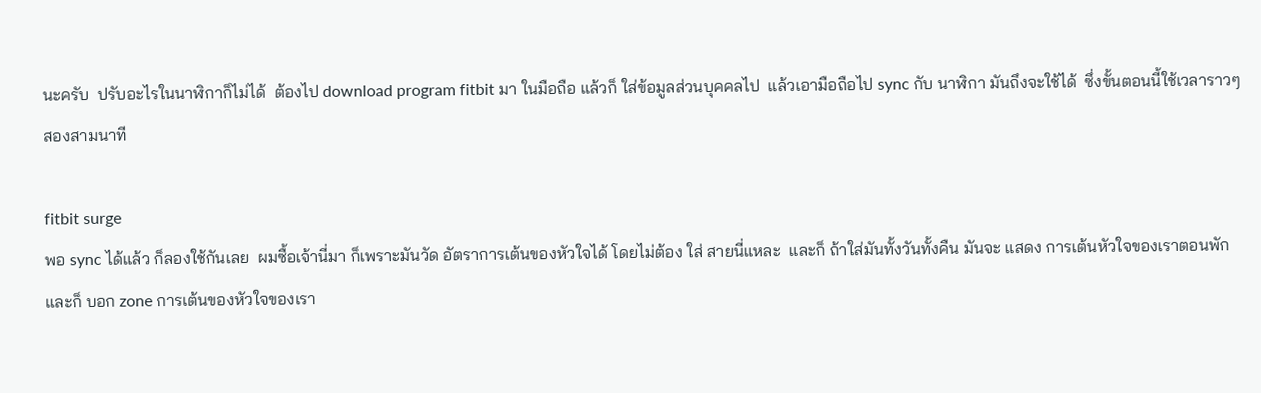นะครับ  ปรับอะไรในนาฬิกาก็ไม่ได้  ต้องไป download program fitbit มา ในมือถือ แล้วก็ ใส่ข้อมูลส่วนบุคคลไป  แล้วเอามือถือไป sync กับ นาฬิกา มันถึงจะใช้ได้  ซึ่งขั้นตอนนี้ใช้เวลาราวๆ สองสามนาที

fitbit surge
พอ sync ได้แล้ว ก็ลองใช้กันเลย  ผมซื้อเจ้านี่มา ก็เพราะมันวัด อัตราการเต้นของหัวใจได้ โดยไม่ต้อง ใส่ สายนี่แหละ  และก็ ถ้าใส่มันทั้งวันทั้งคืน มันจะ แสดง การเต้นหัวใจของเราตอนพัก และก็ บอก zone การเต้นของหัวใจของเรา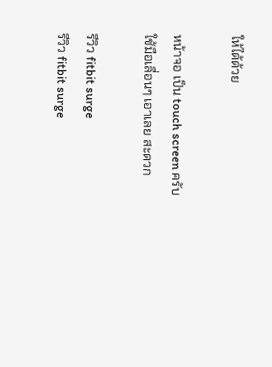ให้ได้ด้วย

หน้าจอ เป็น touch screen ครับ ใช้มือเลื่อนๆ เอาเลย สะดวก

รีวิว fitbit surge
รีวิว fitbit surge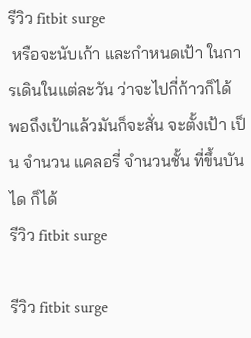รีวิว fitbit surge
 หรือจะนับเก้า และกำหนดเป้า ในการเดินในแต่ละวัน ว่าจะไปกี่ก้าวก็ได้  พอถึงเป้าแล้วมันก็จะสั่น จะตั้งเป้า เป็น จำนวน แคลอรี่ จำนวนชั้น ที่ขึ้นบันได ก็ได้
รีวิว fitbit surge

รีวิว fitbit surge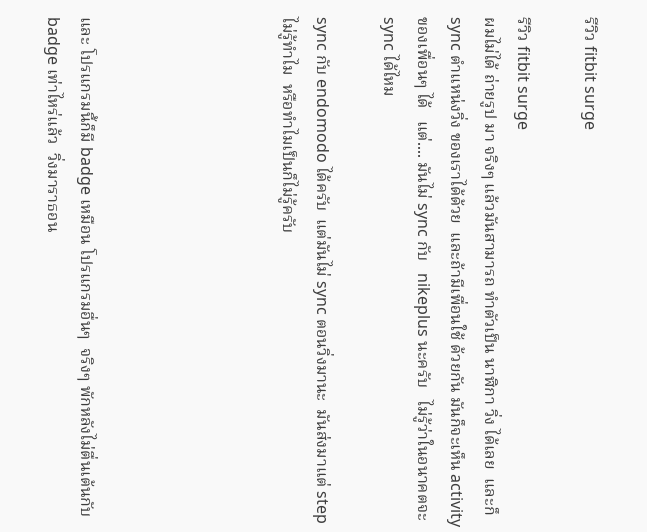รีวิว fitbit surge

รีวิว fitbit surge
ผมไม่ได้ ถ่ายรูป มา จริงๆ แล้วมันสามารถ ทำตัวเป็น นาฬิกา วิ่ง ได้เลย  และก็ sync ตำแหน่งวิ่ง ของเราได้ด้วย  และถ้ามีเพื่อนใช้ ด้วยกัน มันก็จะเห็น activity ของเพื่อนๆ ได้   แต่.... มันไม่ sync กับ   nikeplus นะครับ   ไม่รู้ว่าในอนาคตจะ sync ได้ไหม

sync กับ endomodo ได้ครับ  แต่มันไม่ sync ตอนวิ่งมานะ  มันส่งมาแต่ step ไม่รู้ทำไม  หรือทำไมเป็นก็ไม่รู้ครับ





และ โปรแกรมนี้ก็มี badge เหมือน โปรแกรมอื่นๆ  จริงๆ พักหลังไม่ตื่นเต้นกับ badge เท่าไหร่แล้ว  วิ่งมาราธอน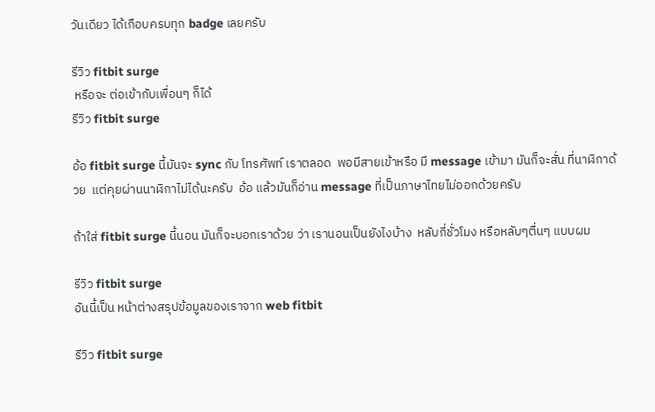วันเดียว ได้เกือบครบทุก badge เลยครับ

รีวิว fitbit surge
 หรือจะ ต่อเข้ากับเพื่อนๆ ก็ได้
รีวิว fitbit surge

อ้อ fitbit surge นี้มันจะ sync กับ โทรศัพท์ เราตลอด  พอมีสายเข้าหรือ มี message เข้ามา มันก็จะสั่น ที่นาฬิกาด้วย  แต่คุยผ่านนาฬิกาไม่ได้นะครับ  อ้อ แล้วมันก็อ่าน message ที่เป็นภาษาไทยไม่ออกด้วยครับ

ถ้าใส่ fitbit surge นี้นอน มันก็จะบอกเราด้วย ว่า เรานอนเป็นยังไงบ้าง  หลับกี่ชั่วโมง หรือหลับๆตื่นๆ แบบผม

รีวิว fitbit surge
อันนี้เป็น หน้าต่างสรุปข้อมูลของเราจาก web fitbit

รีวิว fitbit surge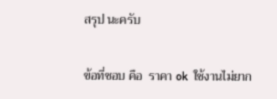สรุป นะครับ

ข้อที่ชอบ คือ  ราคา ok  ใช้งานไม่ยาก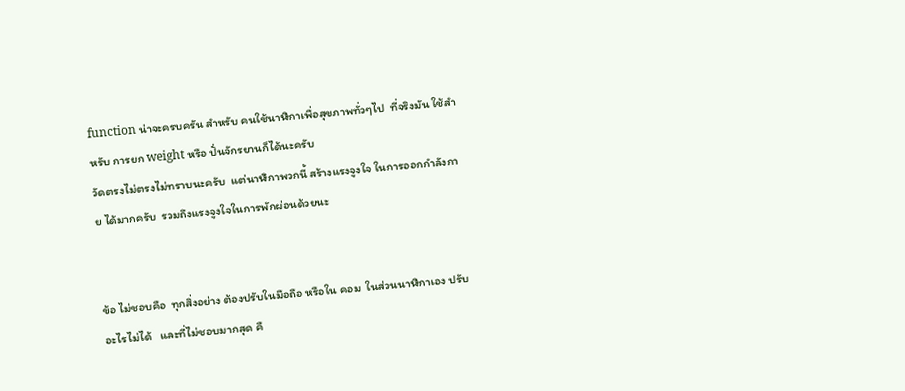function น่าจะครบครัน สำหรับ คนใช้นาฬิกาเพื่อสุขภาพทั่วๆไป  ที่จริงมัน ใช้สำหรับ การยก weight หรือ ปั่นจักรยานก็ได้นะครับ
วัดตรงไม่ตรงไม่ทราบนะครับ  แต่นาฬิกาพวกนี้ สร้างแรงจูงใจ ในการออกกำลังกาย ได้มากครับ  รวมถึงแรงจูงใจในการพักผ่อนด้วยนะ


ข้อ ไม่ชอบคือ  ทุกสิ่งอย่าง ต้องปรับในมือถือ หรือใน คอม  ในส่วนนาฬิกาเอง ปรับอะไรไม่ได้   และที่ไม่ชอบมากสุด คื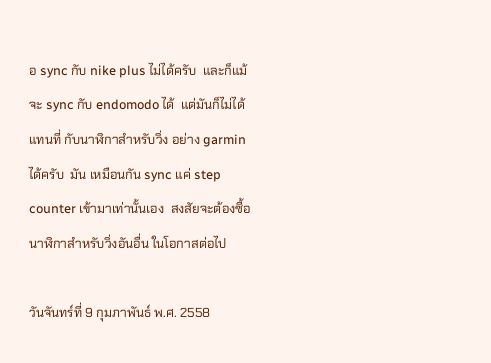อ sync กับ nike plus ไม่ได้ครับ  และก็แม้จะ sync กับ endomodo ได้  แต่มันก็ไม่ได้แทนที่ กับนาฬิกาสำหรับวิ่ง อย่าง garmin ได้ครับ  มัน เหมือนกัน sync แค่ step counter เข้ามาเท่านั้นเอง  สงสัยจะต้องซื้อนาฬิกาสำหรับวิ่งอันอื่น ในโอกาสต่อไป

วันจันทร์ที่ 9 กุมภาพันธ์ พ.ศ. 2558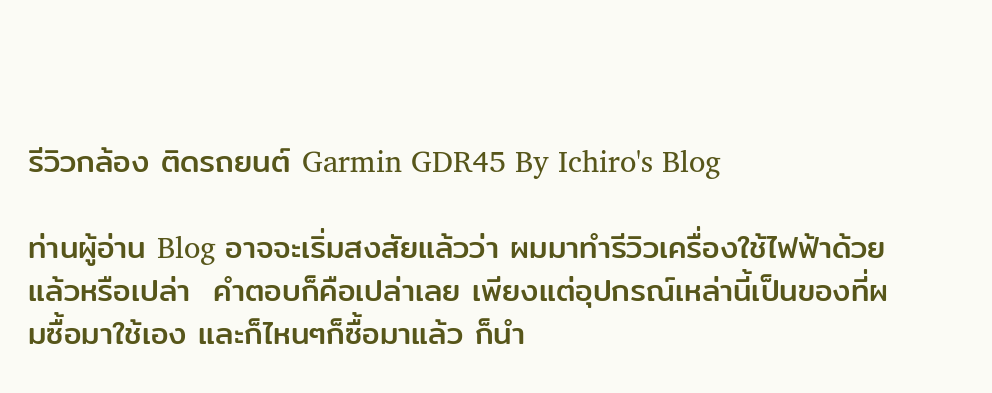รีวิวกล้อง ติดรถยนต์ Garmin GDR45 By Ichiro's Blog

ท่านผู้อ่าน Blog อาจจะเริ่มสงสัยแล้วว่า ผมมาทำรีวิวเครื่องใช้ไฟฟ้าด้วยแล้วหรือเปล่า  คำตอบก็คือเปล่าเลย เพียงแต่อุปกรณ์เหล่านี้เป็นของที่ผมซื้อมาใช้เอง และก็ไหนๆก็ซื้อมาแล้ว ก็นำ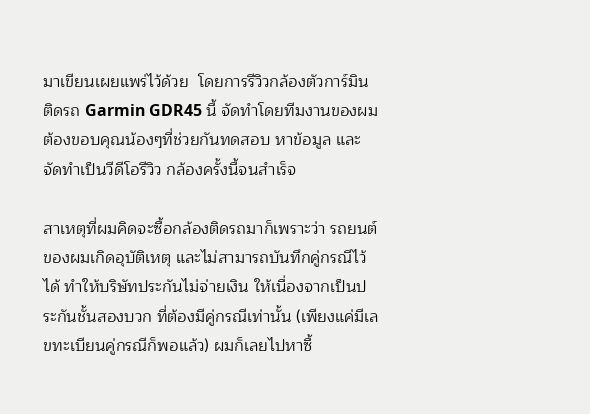มาเขียนเผยแพร่ไว้ด้วย  โดยการรีวิวกล้องตัวการ์มิน ติดรถ Garmin GDR45 นี้ จัดทำโดยทีมงานของผม ต้องขอบคุณน้องๆที่ช่วยกันทดสอบ หาข้อมูล และจัดทำเป็นวีดีโอรีวิว กล้องครั้งนี้จนสำเร็จ

สาเหตุที่ผมคิดจะซื้อกล้องติดรถมาก็เพราะว่า รถยนต์ของผมเกิดอุบัติเหตุ และไม่สามารถบันทึกคู่กรณีไว้ได้ ทำให้บริษัทประกันไม่จ่ายเงิน ให้เนื่องจากเป็นประกันชั้นสองบวก ที่ต้องมีคู่กรณีเท่านั้น (เพียงแค่มีเลขทะเบียนคู่กรณีก็พอแล้ว) ผมก็เลยไปหาซื้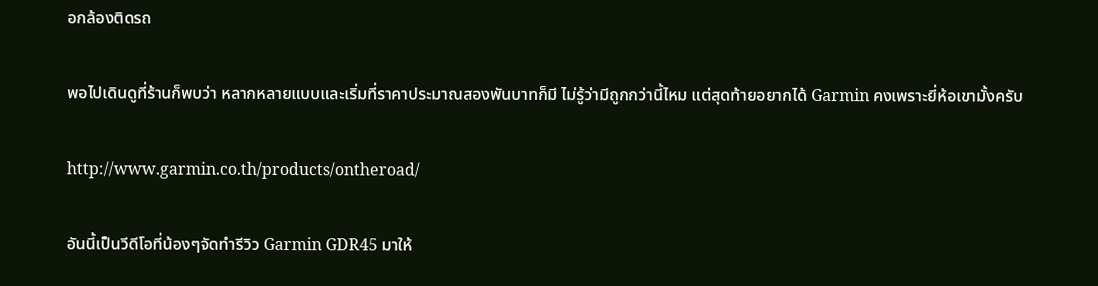อกล้องติดรถ

พอไปเดินดูที่ร้านก็พบว่า หลากหลายแบบและเริ่มที่ราคาประมาณสองพันบาทก็มี ไม่รู้ว่ามีถูกกว่านี้ไหม แต่สุดท้ายอยากได้ Garmin คงเพราะยี่ห้อเขามั้งครับ

http://www.garmin.co.th/products/ontheroad/

อันนี้เป็นวีดีโอที่น้องๆจัดทำรีวิว Garmin GDR45 มาให้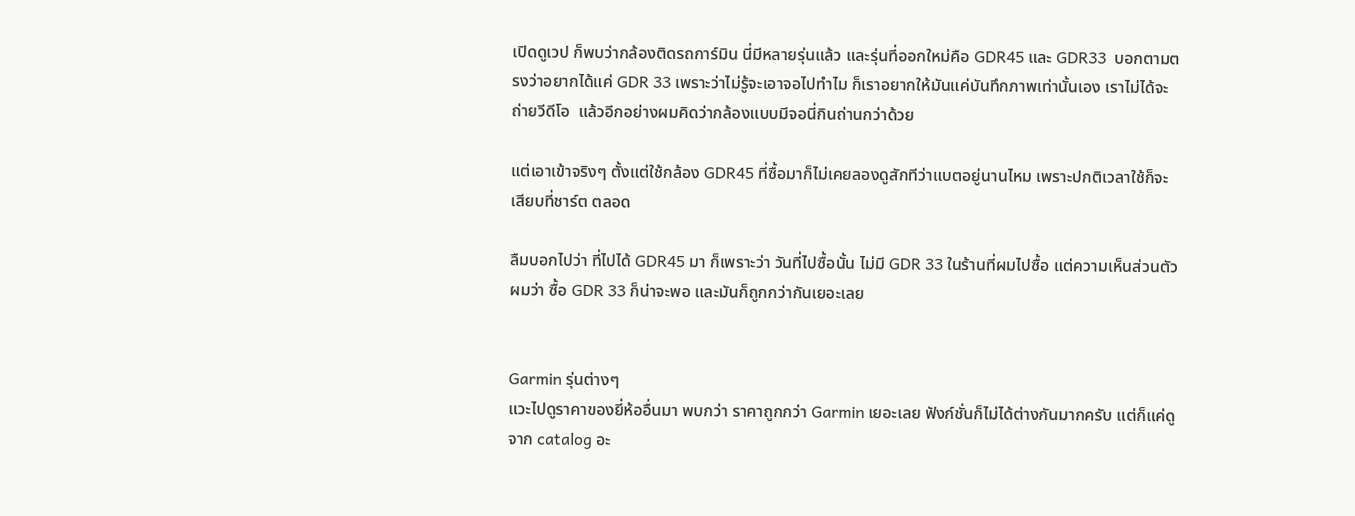เปิดดูเวป ก็พบว่ากล้องติดรถการ์มิน นี่มีหลายรุ่นแล้ว และรุ่นที่ออกใหม่คือ GDR45 และ GDR33  บอกตามตรงว่าอยากได้แค่ GDR 33 เพราะว่าไม่รู้จะเอาจอไปทำไม ก็เราอยากให้มันแค่บันทึกภาพเท่านั้นเอง เราไม่ได้จะถ่ายวีดีโอ  แล้วอีกอย่างผมคิดว่ากล้องแบบมีจอนี่กินถ่านกว่าด้วย

แต่เอาเข้าจริงๆ ตั้งแต่ใช้กล้อง GDR45 ที่ซื้อมาก็ไม่เคยลองดูสักทีว่าแบตอยู่นานไหม เพราะปกติเวลาใช้ก็จะเสียบที่ชาร์ต ตลอด

ลืมบอกไปว่า ที่ไปได้ GDR45 มา ก็เพราะว่า วันที่ไปซื้อนั้น ไม่มี GDR 33 ในร้านที่ผมไปซื้อ แต่ความเห็นส่วนตัว ผมว่า ซื้อ GDR 33 ก็น่าจะพอ และมันก็ถูกกว่ากันเยอะเลย


Garmin รุ่นต่างๆ
แวะไปดูราคาของยี่ห้ออื่นมา พบกว่า ราคาถูกกว่า Garmin เยอะเลย ฟังก์ชั่นก็ไม่ได้ต่างกันมากครับ แต่ก็แค่ดูจาก catalog อะ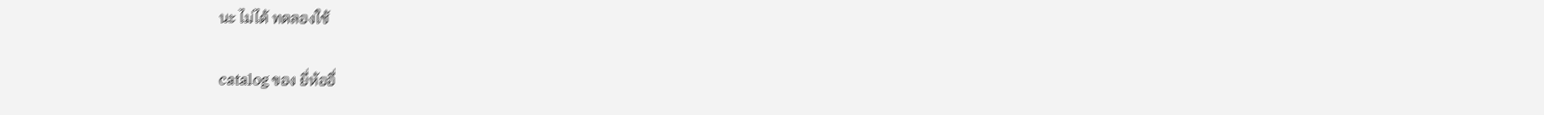นะ ไม่ได้ ทดลองใช้

catalog ของ ยี่ห้ออื่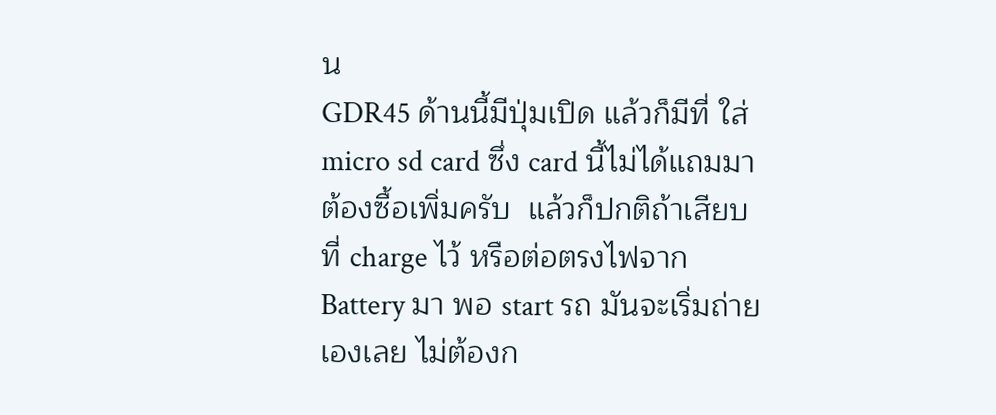น
GDR45 ด้านนี้มีปุ่มเปิด แล้วก็มีที่ ใส่ micro sd card ซึ่ง card นี้ไม่ได้แถมมา ต้องซื้อเพิ่มครับ  แล้วก็ปกติถ้าเสียบที่ charge ไว้ หรือต่อตรงไฟจาก Battery มา พอ start รถ มันจะเริ่มถ่ายเองเลย ไม่ต้องก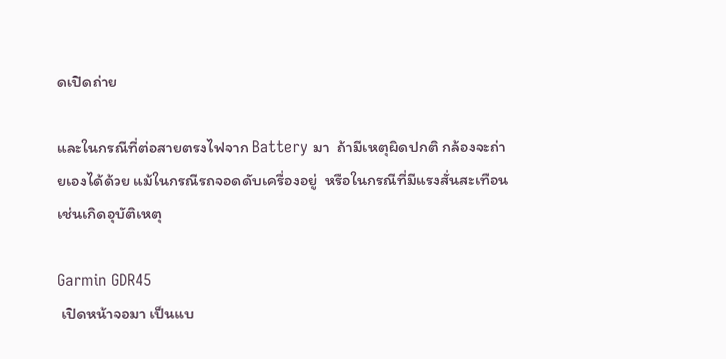ดเปิดถ่าย

และในกรณีที่ต่อสายตรงไฟจาก Battery มา  ถ้ามีเหตุผิดปกติ กล้องจะถ่ายเองได้ด้วย แม้ในกรณีรถจอดดับเครื่องอยู่  หรือในกรณีที่มีแรงสั่นสะเทือน เช่นเกิดอุบัติเหตุ

Garmin GDR45
 เปิดหน้าจอมา เป็นแบ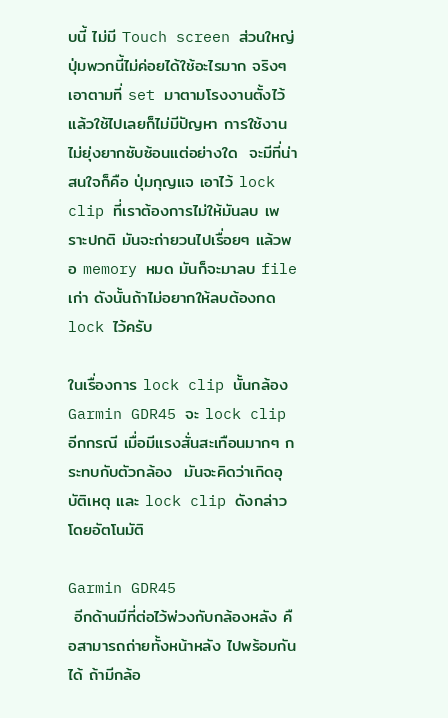บนี้ ไม่มี Touch screen ส่วนใหญ่ปุ่มพวกนี้ไม่ค่อยได้ใช้อะไรมาก จริงๆ เอาตามที่ set มาตามโรงงานตั้งไว้ แล้วใช้ไปเลยก็ไม่มีปัญหา การใช้งานไม่ยุ่งยากซับซ้อนแต่อย่างใด  จะมีที่น่าสนใจก็คือ ปุ่มกุญแจ เอาไว้ lock clip ที่เราต้องการไม่ให้มันลบ เพราะปกติ มันจะถ่ายวนไปเรื่อยๆ แล้วพอ memory หมด มันก็จะมาลบ file เก่า ดังนั้นถ้าไม่อยากให้ลบต้องกด lock ไว้ครับ

ในเรื่องการ lock clip นั้นกล้อง Garmin GDR45 จะ lock clip อีกกรณี เมื่อมีแรงสั่นสะเทือนมากๆ กระทบกับตัวกล้อง  มันจะคิดว่าเกิดอุบัติเหตุ และ lock clip ดังกล่าวโดยอัตโนมัติ

Garmin GDR45
 อีกด้านมีที่ต่อไว้พ่วงกับกล้องหลัง คือสามารถถ่ายทั้งหน้าหลัง ไปพร้อมกันได้ ถ้ามีกล้อ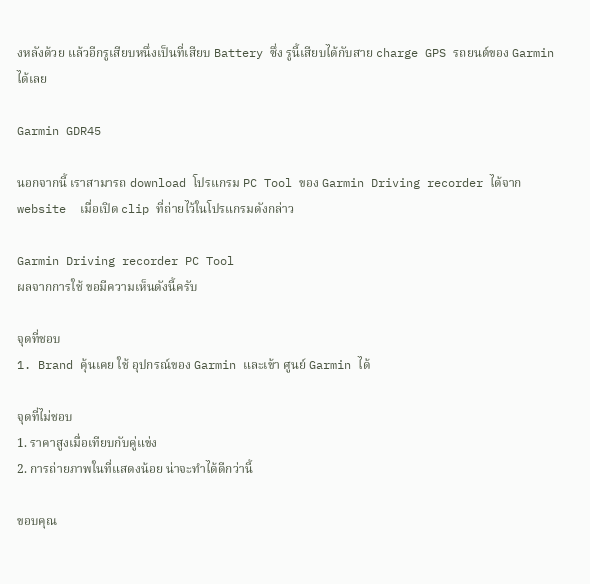งหลังด้วย แล้วอีกรูเสียบหนึ่งเป็นที่เสียบ Battery ซึ่ง รูนี้เสียบได้กับสาย charge GPS รถยนต์ของ Garmin ได้เลย

Garmin GDR45

นอกจากนี้ เราสามารถ download โปรแกรม PC Tool ของ Garmin Driving recorder ได้จาก website  เมื่อเปิด clip ที่ถ่ายไว้ในโปรแกรมดังกล่าว

Garmin Driving recorder PC Tool
ผลจากการใช้ ขอมีความเห็นดังนี้ครับ

จุดที่ชอบ
1. Brand คุ้นเคย ใช้ อุปกรณ์ของ Garmin และเข้า ศูนย์ Garmin ได้

จุดที่ไม่ชอบ
1. ราคาสูงเมื่อเทียบกับคู่แข่ง
2. การถ่ายภาพในที่แสดงน้อย น่าจะทำได้ดีกว่านี้

ขอบคุณ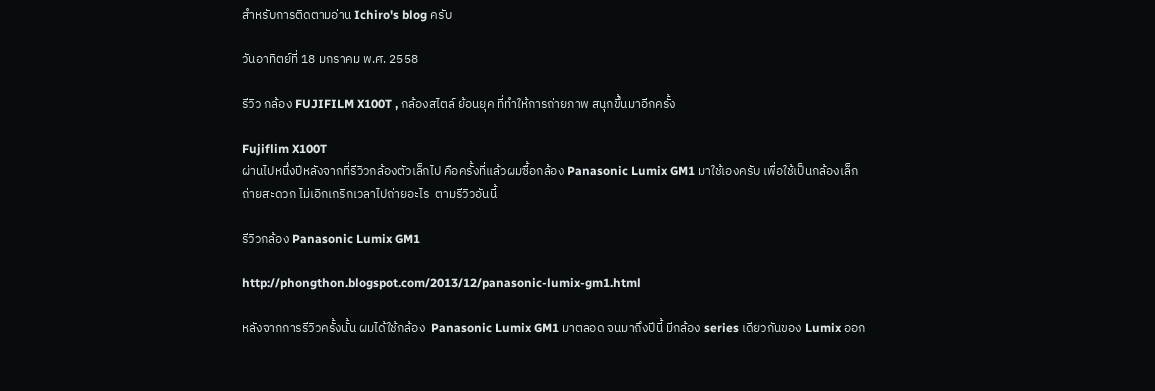สำหรับการติดตามอ่าน Ichiro's blog ครับ

วันอาทิตย์ที่ 18 มกราคม พ.ศ. 2558

รีวิว กล้อง FUJIFILM X100T , กล้องสไตล์ ย้อนยุค ที่ทำให้การถ่ายภาพ สนุกขึ้นมาอีกครั้ง

Fujiflim X100T
ผ่านไปหนึ่งปีหลังจากที่รีวิวกล้องตัวเล็กไป คือครั้งที่แล้วผมซื้อกล้อง Panasonic Lumix GM1 มาใช้เองครับ เพื่อใช้เป็นกล้องเล็ก ถ่ายสะดวก ไม่เอิกเกริกเวลาไปถ่ายอะไร  ตามรีวิวอันนี้

รีวิวกล้อง Panasonic Lumix GM1

http://phongthon.blogspot.com/2013/12/panasonic-lumix-gm1.html

หลังจากการรีวิวครั้งนั้น ผมได้ใช้กล้อง  Panasonic Lumix GM1 มาตลอด จนมาถึงปีนี้ มีกล้อง series เดียวกันของ Lumix ออก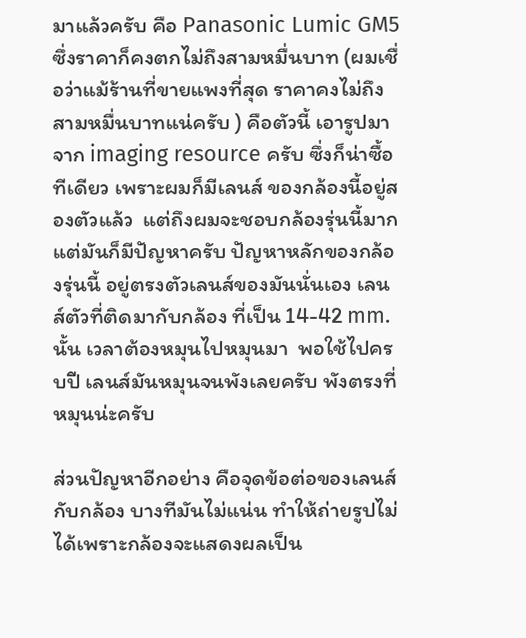มาแล้วครับ คือ Panasonic Lumic GM5 ซึ่งราคาก็คงตกไม่ถึงสามหมื่นบาท (ผมเชื่อว่าแม้ร้านที่ขายแพงที่สุด ราคาคงไม่ถึงสามหมื่นบาทแน่ครับ ) คือตัวนี้ เอารูปมาจาก imaging resource ครับ ซึ่งก็น่าซื้อทีเดียว เพราะผมก็มีเลนส์ ของกล้องนี้อยู่สองตัวแล้ว  แต่ถึงผมจะชอบกล้องรุ่นนี้มาก แต่มันก็มีปัญหาครับ ปัญหาหลักของกล้องรุ่นนี้ อยู่ตรงตัวเลนส์ของมันนั่นเอง เลนส์ตัวที่ติดมากับกล้อง ที่เป็น 14-42 mm. นั้น เวลาต้องหมุนไปหมุนมา  พอใช้ไปครบปี เลนส์มันหมุนจนพังเลยครับ พังตรงที่หมุนน่ะครับ

ส่วนปัญหาอีกอย่าง คือจุดข้อต่อของเลนส์กับกล้อง บางทีมันไม่แน่น ทำให้ถ่ายรูปไม่ได้เพราะกล้องจะแสดงผลเป็น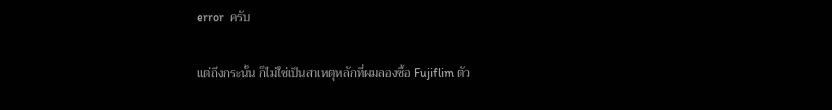error  ครับ

แต่ถึงกระนั้น ก็ไม่ใช่เป็นสาเหตุหลักที่ผมลองซื้อ Fujiflim ตัว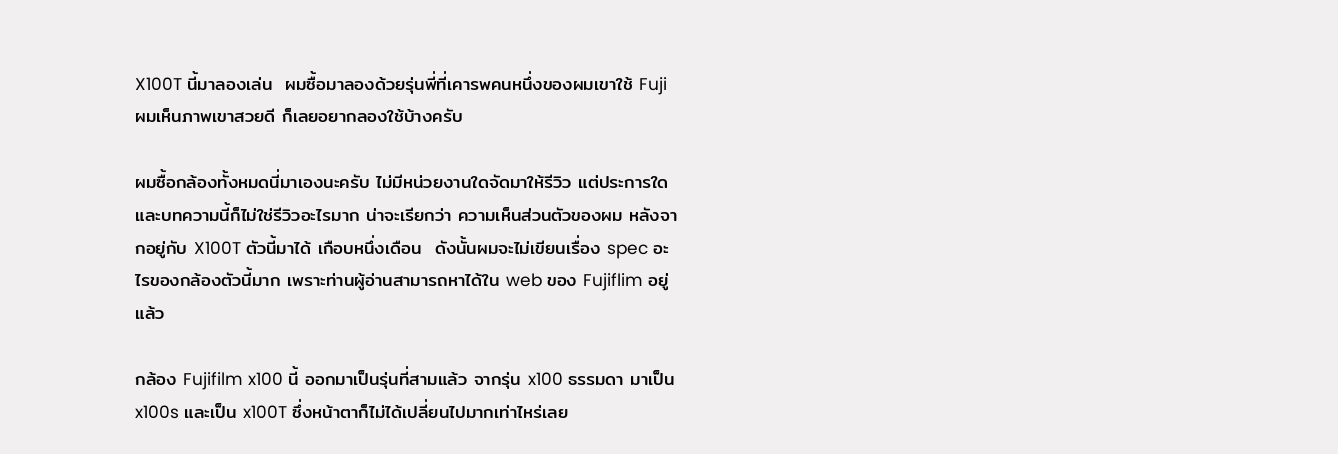X100T นี้มาลองเล่น  ผมซื้อมาลองด้วยรุ่นพี่ที่เคารพคนหนึ่งของผมเขาใช้ Fuji ผมเห็นภาพเขาสวยดี ก็เลยอยากลองใช้บ้างครับ

ผมซื้อกล้องทั้งหมดนี่มาเองนะครับ ไม่มีหน่วยงานใดจัดมาให้รีวิว แต่ประการใด  และบทความนี้ก็ไม่ใช่รีวิวอะไรมาก น่าจะเรียกว่า ความเห็นส่วนตัวของผม หลังจากอยู่กับ X100T ตัวนี้มาได้ เกือบหนึ่งเดือน  ดังนั้นผมจะไม่เขียนเรื่อง spec อะไรของกล้องตัวนี้มาก เพราะท่านผู้อ่านสามารถหาได้ใน web ของ Fujiflim อยู่แล้ว

กล้อง Fujifilm x100 นี้ ออกมาเป็นรุ่นที่สามแล้ว จากรุ่น x100 ธรรมดา มาเป็น x100s และเป็น x100T ซึ่งหน้าตาก็ไม่ได้เปลี่ยนไปมากเท่าไหร่เลย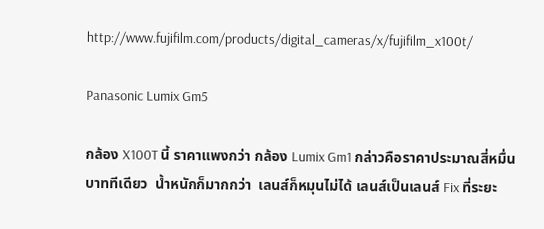http://www.fujifilm.com/products/digital_cameras/x/fujifilm_x100t/

Panasonic Lumix Gm5

กล้อง X100T นี้ ราคาแพงกว่า กล้อง Lumix Gm1 กล่าวคือราคาประมาณสี่หมื่นบาททีเดียว  น้ำหนักก็มากกว่า  เลนส์ก็หมุนไม่ได้ เลนส์เป็นเลนส์ Fix ที่ระยะ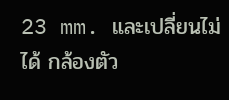23 mm. และเปลี่ยนไม่ได้ กล้องตัว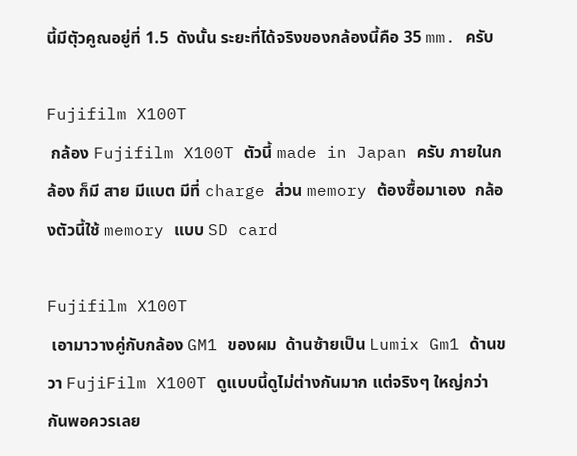นี้มีตัุวคูณอยู่ที่ 1.5  ดังนั้น ระยะที่ได้จริงของกล้องนี้คือ 35 mm. ครับ

Fujifilm X100T
 กล้อง Fujifilm X100T ตัวนี้ made in Japan ครับ ภายในกล้อง ก็มี สาย มีแบต มีที่ charge ส่วน memory ต้องซื้อมาเอง  กล้องตัวนี้ใช้ memory แบบ SD card

Fujifilm X100T
 เอามาวางคู่กับกล้อง GM1 ของผม  ด้านซ้ายเป็น Lumix Gm1 ด้านขวา FujiFilm X100T ดูแบบนี้ดูไม่ต่างกันมาก แต่จริงๆ ใหญ่กว่ากันพอควรเลย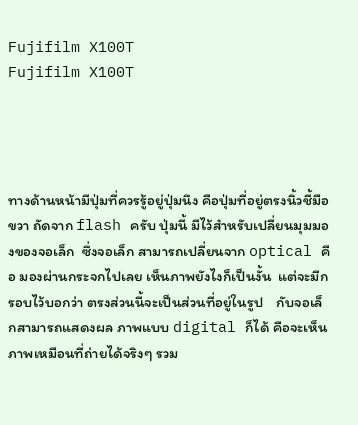Fujifilm X100T
Fujifilm X100T




ทางด้านหน้ามีปุ่มที่ควรรู้อยู่ปุ่มนึง คือปุ่มที่อยู่ตรงนิ้วชี้มือขวา ถัดจาก flash ครับ ปุ่มนี้ มีไว้สำหรับเปลี่ยนมุมมองของจอเล็ก  ซึ่งจอเล็ก สามารถเปลี่ยนจาก optical คือ มองผ่านกระจกไปเลย เห็นภาพยังไงก็เป็นงั้น  แต่จะมีกรอบไว้บอกว่า ตรงส่วนนี้จะเป็นส่วนที่อยู่ในรูป    กับจอเล็กสามารถแสดงผล ภาพแบบ digital ก็ได้ คือจะเห็นภาพเหมือนที่ถ่ายได้จริงๆ รวม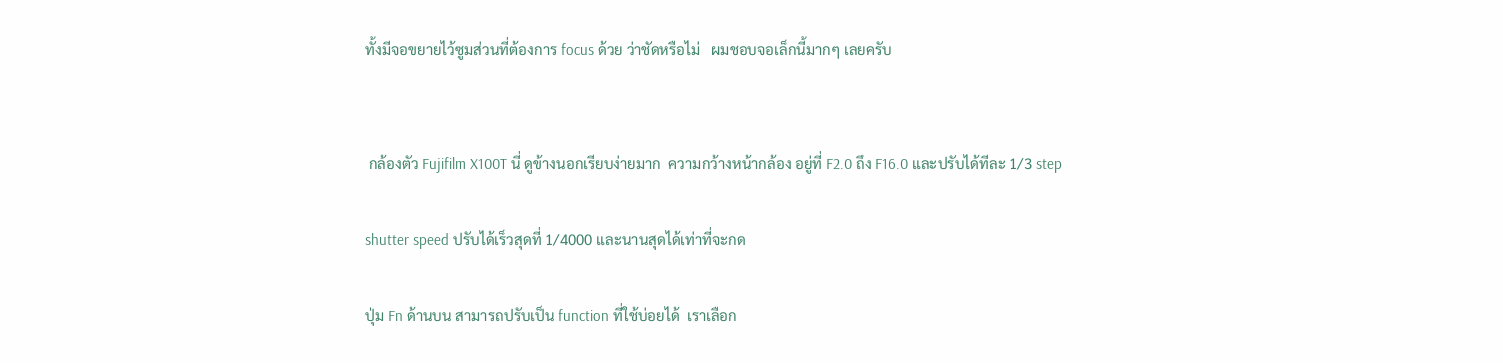ทั้งมีจอขยายไว้ซูมส่วนที่ต้องการ focus ด้วย ว่าชัดหรือไม่   ผมชอบจอเล็กนี้มากๆ เลยครับ


 กล้องตัว Fujifilm X100T นี่ ดูข้างนอกเรียบง่ายมาก  ความกว้างหน้ากล้อง อยู่ที่ F2.0 ถึง F16.0 และปรับได้ทีละ 1/3 step

shutter speed ปรับได้เร็วสุดที่ 1/4000 และนานสุดได้เท่าที่จะกด

ปุ่ม Fn ด้านบน สามารถปรับเป็น function ที่ใช้บ่อยได้  เราเลือก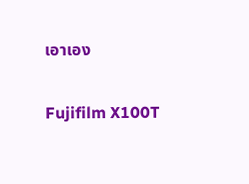เอาเอง

Fujifilm X100T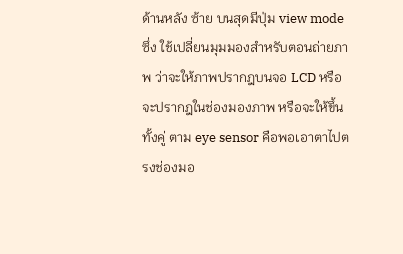ด้านหลัง ซ้าย บนสุดมีปุ่ม view mode ซึ่ง ใช้เปลี่ยนมุมมองสำหรับตอนถ่ายภาพ ว่าจะให้ภาพปรากฎบนจอ LCD หรือจะปรากฎในช่องมองภาพ หรือจะให้ขึ้นทั้งคู่ ตาม eye sensor คือพอเอาตาไปตรงช่องมอ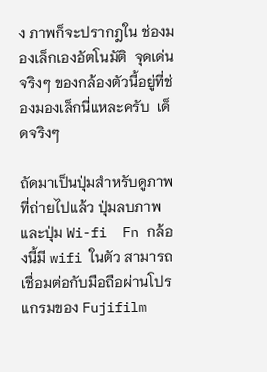ง ภาพก็จะปรากฎใน ช่องมองเล็กเองอัตโนมัติ  จุดเด่นจริงๆ ของกล้องตัวนี้อยู่ที่ช่องมองเล็กนี่แหละครับ  เด็ดจริงๆ

ถัดมาเป็นปุ่มสำหรับดูภาพที่ถ่ายไปแล้ว ปุ่มลบภาพ และปุ่ม Wi-fi  Fn กล้องนี้มี wifi ในตัว สามารถเชื่อมต่อกับมือถือผ่านโปรแกรมของ Fujifilm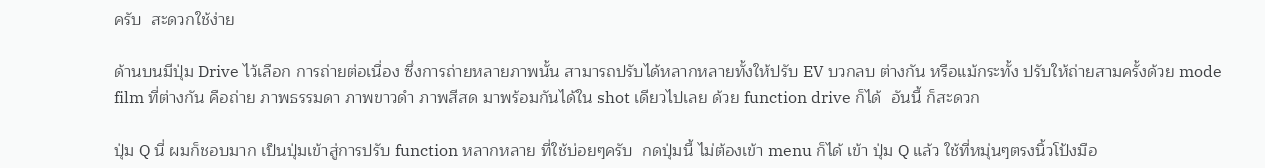ครับ  สะดวกใช้ง่าย

ด้านบนมีปุ่ม Drive ไว้เลือก การถ่ายต่อเนื่อง ซึ่งการถ่ายหลายภาพนั้น สามารถปรับได้หลากหลายทั้งให้ปรับ EV บวกลบ ต่างกัน หรือแม้กระทั้ง ปรับให้ถ่ายสามครั้งด้วย mode film ที่ต่างกัน คือถ่าย ภาพธรรมดา ภาพขาวดำ ภาพสีสด มาพร้อมกันได้ใน shot เดียวไปเลย ด้วย function drive ก็ได้  อันนี้ ก็สะดวก

ปุ่ม Q นี่ ผมก็ชอบมาก เป็นปุ่มเข้าสู่การปรับ function หลากหลาย ที่ใช้บ่อยๆครับ  กดปุ่มนี้ ไม่ต้องเข้า menu ก็ได้ เข้า ปุ่ม Q แล้ว ใช้ที่หมุ่นๆตรงนิ้วโป้งมือ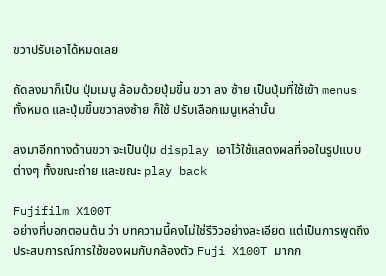ขวาปรับเอาได้หมดเลย

ถัดลงมาก็เป็น ปุ่มเมนู ล้อมด้วยปุ่มขึ้น ขวา ลง ซ้าย เป็นปุ่มที่ใช้เข้า menus ทั้งหมด และปุ่มขึ้นขวาลงซ้าย ก็ใช้ ปรับเลือกเมนูเหล่านั้น

ลงมาอีกทางด้านขวา จะเป็นปุ่ม display เอาไว้ใช้แสดงผลที่จอในรูปแบบต่างๆ ทั้งขณะถ่าย และขณะ play back

Fujifilm X100T
อย่างที่บอกตอนต้น ว่า บทความนี้คงไม่ใช่รีวิวอย่างละเอียด แต่เป็นการพูดถึงประสบการณ์การใช้ของผมกับกล้องตัว Fuji X100T มากก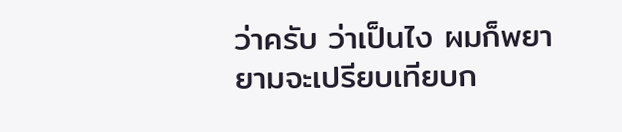ว่าครับ ว่าเป็นไง ผมก็พยายามจะเปรียบเทียบก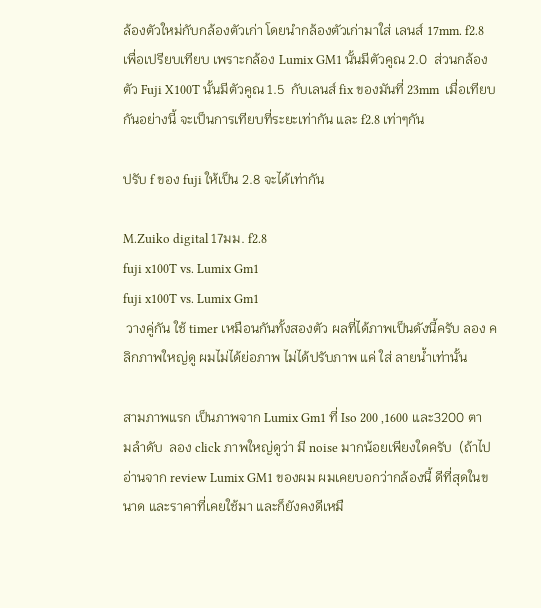ล้องตัวใหม่กับกล้องตัวเก่า โดยนำกล้องตัวเก่ามาใส่ เลนส์ 17mm. f2.8  เพื่อเปรียบเทียบ เพราะกล้อง Lumix GM1 นั้นมีตัวคูณ 2.0  ส่วนกล้องตัว Fuji X100T นั้นมีตัวคูณ 1.5  กับเลนส์ fix ของมันที่ 23mm  เมื่อเทียบกันอย่างนี้ จะเป็นการเทียบที่ระยะเท่ากัน และ f2.8 เท่าๆกัน

ปรับ f ของ fuji ให้เป็น 2.8 จะได้เท่ากัน

M.Zuiko digital 17มม. f2.8
fuji x100T vs. Lumix Gm1
fuji x100T vs. Lumix Gm1
 วางคู่กัน ใช้ timer เหมือนกันทั้งสองตัว ผลที่ได้ภาพเป็นดังนี้ครับ ลอง คลิกภาพใหญ่ดู ผมไม่ได้ย่อภาพ ไม่ได้ปรับภาพ แค่ ใส่ ลายน้ำเท่านั้น

สามภาพแรก เป็นภาพจาก Lumix Gm1 ที่ Iso 200 ,1600 และ3200 ตามลำดับ  ลอง click ภาพใหญ่ดูว่า มี noise มากน้อยเพียงใดครับ  (ถ้าไปอ่านจาก review Lumix GM1 ของผม ผมเคยบอกว่ากล้องนี้ ดีที่สุดในขนาด และราคาที่เคยใช้มา และก็ยังคงดีเหมื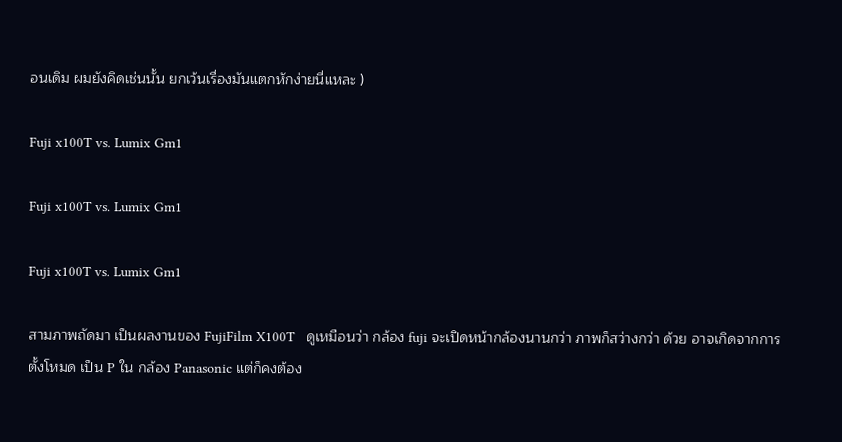อนเดิม ผมยังคิดเช่นนั้น ยกเว้นเรื่องมันแตกหักง่ายนี่แหละ )

Fuji x100T vs. Lumix Gm1

Fuji x100T vs. Lumix Gm1

Fuji x100T vs. Lumix Gm1

สามภาพถัดมา เป็นผลงานของ FujiFilm X100T   ดูเหมือนว่า กล้อง fuji จะเปิดหน้ากล้องนานกว่า ภาพก็สว่างกว่า ด้วย อาจเกิดจากการตั้งโหมด เป็น P ใน กล้อง Panasonic แต่ก็คงต้อง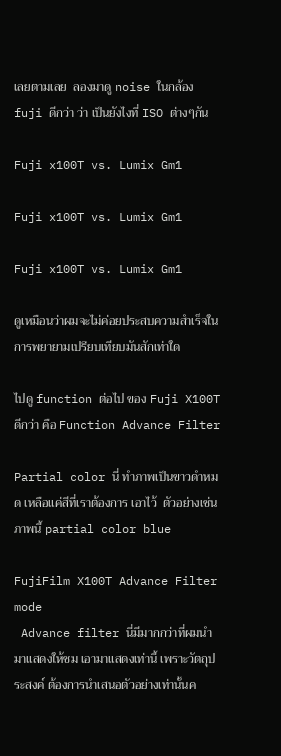เลยตามเลย  ลองมาดู noise ในกล้อง fuji ดีกว่า ว่า เป็นยังไงที่ ISO ต่างๆกัน

Fuji x100T vs. Lumix Gm1

Fuji x100T vs. Lumix Gm1

Fuji x100T vs. Lumix Gm1

ดูเหมือนว่าผมจะไม่ค่อยประสบความสำเร็จในการพยายามเปรียบเทียบมันสักเท่าใด

ไปดู function ต่อไป ของ Fuji X100T ดีกว่า คือ Function Advance Filter

Partial color นี่ ทำภาพเป็นขาวดำหมด เหลือแค่สีที่เราต้องการ เอาไว้  ตัวอย่างเช่นภาพนี้ partial color blue

FujiFilm X100T Advance Filter mode
 Advance filter นี่มีมากกว่าที่ผมนำมาแสดงให้ชม เอามาแสดงเท่านี้ เพราะวัตถุประสงค์ ต้องการนำเสนอตัวอย่างเท่านั้นค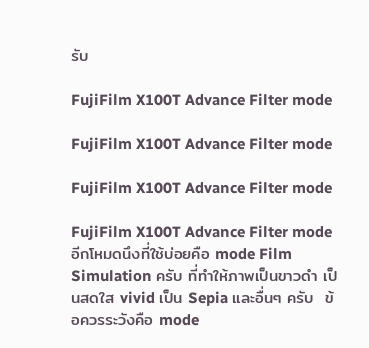รับ

FujiFilm X100T Advance Filter mode

FujiFilm X100T Advance Filter mode

FujiFilm X100T Advance Filter mode

FujiFilm X100T Advance Filter mode
อีกโหมดนึงที่ใช้บ่อยคือ mode Film Simulation ครับ ที่ทำให้ภาพเป็นขาวดำ เป็นสดใส vivid เป็น Sepia และอื่นๆ ครับ  ข้อควรระวังคือ mode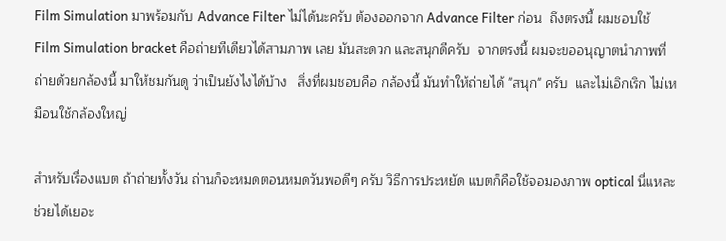Film Simulation มาพร้อมกับ Advance Filter ไม่ได้นะครับ ต้องออกจาก Advance Filter ก่อน  ถึงตรงนี้ ผมชอบใช้ Film Simulation bracket คือถ่ายทีเดียวได้สามภาพ เลย มันสะดวก และสนุกดีครับ  จากตรงนี้ ผมจะขออนุญาตนำภาพที่ถ่ายด้วยกล้องนี้ มาให้ชมกันดู ว่าเป็นยังไงได้บ้าง   สิ่งที่ผมชอบคือ กล้องนี้ มันทำให้ถ่ายได้ "สนุก" ครับ  และไม่เอิกเริก ไม่เหมือนใช้กล้องใหญ่

สำหรับเรื่องแบต ถ้าถ่ายทั้งวัน ถ่านก็จะหมดตอนหมดวันพอดีๆ ครับ วิธีการประหยัด แบตก็คือใช้จอมองภาพ optical นี่แหละ ช่วยได้เยอะ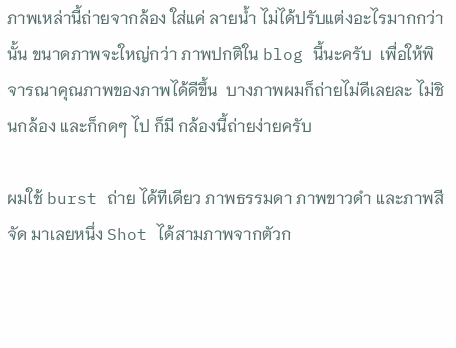ภาพเหล่านี้ถ่ายจากล้อง ใส่แค่ ลายน้ำ ไม่ได้ปรับแต่งอะไรมากกว่านั้น ขนาดภาพจะใหญ่กว่า ภาพปกติใน blog นี้นะครับ  เพื่อให้พิจารณาคุณภาพของภาพได้ดีขึ้น  บางภาพผมก็ถ่ายไม่ดีเลยละ ไม่ชินกล้อง และก็กดๆ ไป ก็มี กล้องนี้ถ่ายง่ายครับ

ผมใช้ burst ถ่าย ได้ทีเดียว ภาพธรรมดา ภาพขาวดำ และภาพสีจัด มาเลยหนึ่ง Shot ได้สามภาพจากตัวก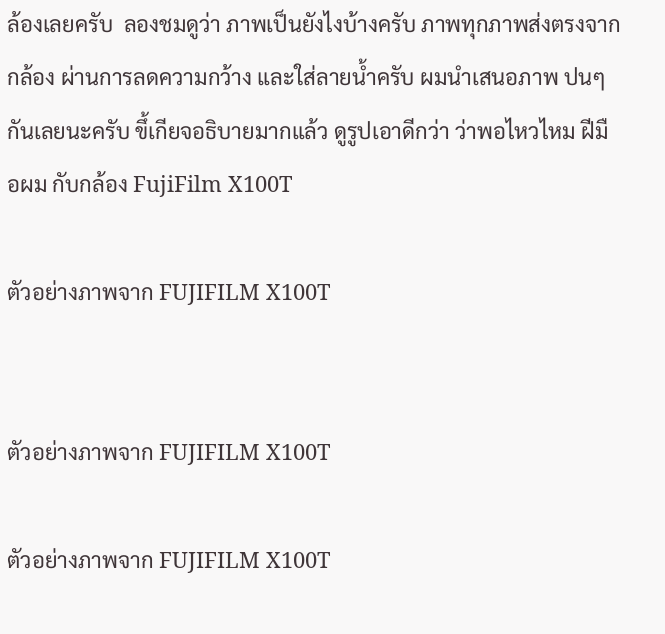ล้องเลยครับ  ลองชมดูว่า ภาพเป็นยังไงบ้างครับ ภาพทุกภาพส่งตรงจากกล้อง ผ่านการลดความกว้าง และใส่ลายน้ำครับ ผมนำเสนอภาพ ปนๆ กันเลยนะครับ ขึ้เกียจอธิบายมากแล้ว ดูรูปเอาดีกว่า ว่าพอไหวไหม ฝีมือผม กับกล้อง FujiFilm X100T

ตัวอย่างภาพจาก FUJIFILM X100T


ตัวอย่างภาพจาก FUJIFILM X100T

ตัวอย่างภาพจาก FUJIFILM X100T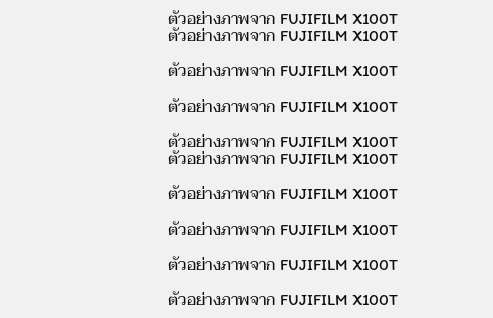ตัวอย่างภาพจาก FUJIFILM X100T
ตัวอย่างภาพจาก FUJIFILM X100T

ตัวอย่างภาพจาก FUJIFILM X100T

ตัวอย่างภาพจาก FUJIFILM X100T

ตัวอย่างภาพจาก FUJIFILM X100T
ตัวอย่างภาพจาก FUJIFILM X100T

ตัวอย่างภาพจาก FUJIFILM X100T

ตัวอย่างภาพจาก FUJIFILM X100T

ตัวอย่างภาพจาก FUJIFILM X100T

ตัวอย่างภาพจาก FUJIFILM X100T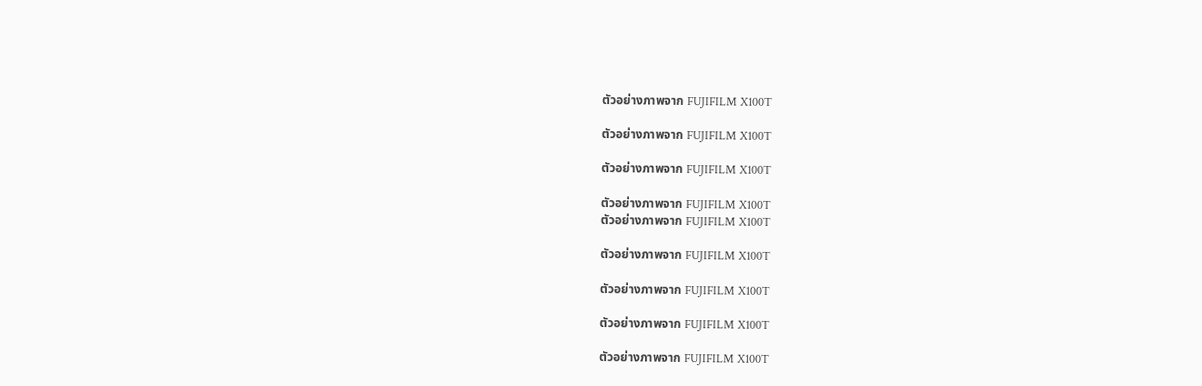ตัวอย่างภาพจาก FUJIFILM X100T

ตัวอย่างภาพจาก FUJIFILM X100T

ตัวอย่างภาพจาก FUJIFILM X100T

ตัวอย่างภาพจาก FUJIFILM X100T
ตัวอย่างภาพจาก FUJIFILM X100T

ตัวอย่างภาพจาก FUJIFILM X100T

ตัวอย่างภาพจาก FUJIFILM X100T

ตัวอย่างภาพจาก FUJIFILM X100T

ตัวอย่างภาพจาก FUJIFILM X100T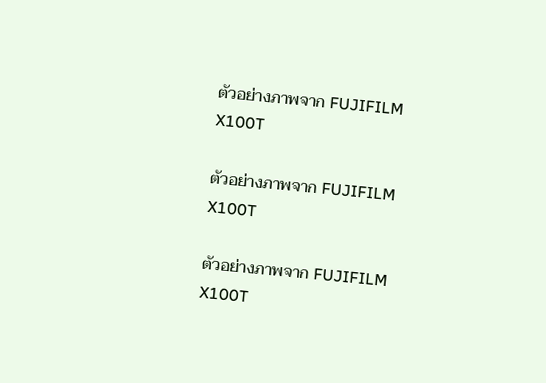ตัวอย่างภาพจาก FUJIFILM X100T

ตัวอย่างภาพจาก FUJIFILM X100T

ตัวอย่างภาพจาก FUJIFILM X100T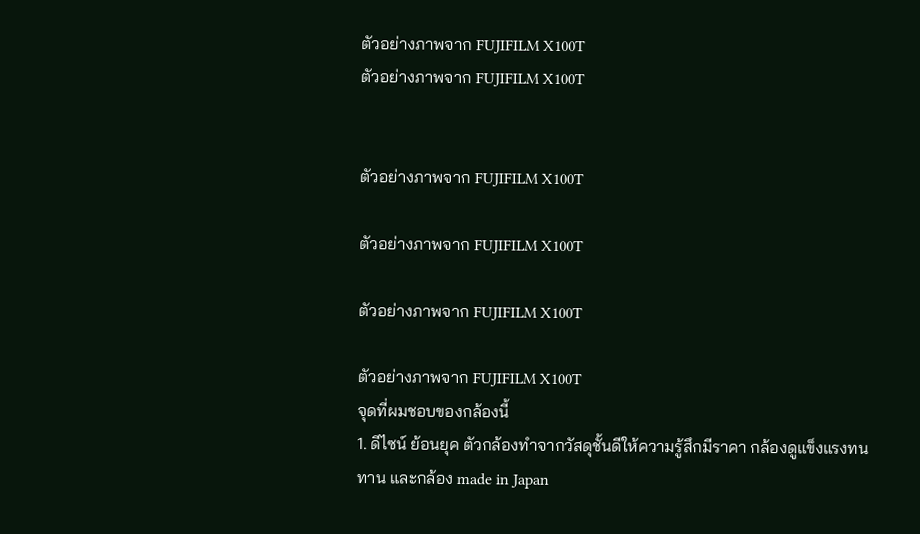ตัวอย่างภาพจาก FUJIFILM X100T
ตัวอย่างภาพจาก FUJIFILM X100T


ตัวอย่างภาพจาก FUJIFILM X100T

ตัวอย่างภาพจาก FUJIFILM X100T

ตัวอย่างภาพจาก FUJIFILM X100T

ตัวอย่างภาพจาก FUJIFILM X100T
จุดที่ผมชอบของกล้องนี้
1. ดีไซน์ ย้อนยุค ตัวกล้องทำจากวัสดุชั้นดีให้ความรู้สึกมีราคา กล้องดูแข็งแรงทนทาน และกล้อง made in Japan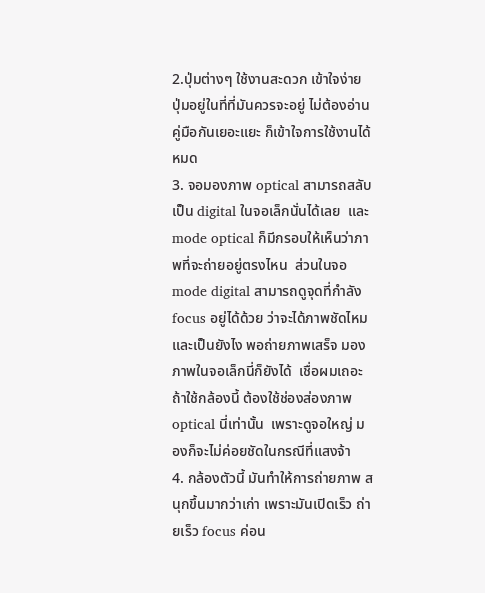2.ปุ่มต่างๆ ใช้งานสะดวก เข้าใจง่าย ปุ่มอยู่ในที่ที่มันควรจะอยู่ ไม่ต้องอ่านคู่มือกันเยอะแยะ ก็เข้าใจการใช้งานได้หมด
3. จอมองภาพ optical สามารถสลับเป็น digital ในจอเล็กนั่นได้เลย  และ mode optical ก็มีกรอบให้เห็นว่าภาพที่จะถ่ายอยู่ตรงไหน  ส่วนในจอ mode digital สามารถดูจุดที่กำลัง focus อยู่ได้ด้วย ว่าจะได้ภาพชัดไหม และเป็นยังไง พอถ่ายภาพเสร็จ มองภาพในจอเล็กนี่ก็ยังได้  เชื่อผมเถอะ ถ้าใช้กล้องนี้ ต้องใช้ช่องส่องภาพ optical นี่เท่านั้น  เพราะดูจอใหญ่ มองก็จะไม่ค่อยชัดในกรณีที่แสงจ้า
4. กล้องตัวนี้ มันทำให้การถ่ายภาพ สนุกขึ้นมากว่าเก่า เพราะมันเปิดเร็ว ถ่ายเร็ว focus ค่อน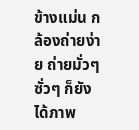ข้างแม่น กล้องถ่ายง่าย ถ่ายมั่วๆ ซั่วๆ ก็ยังได้ภาพ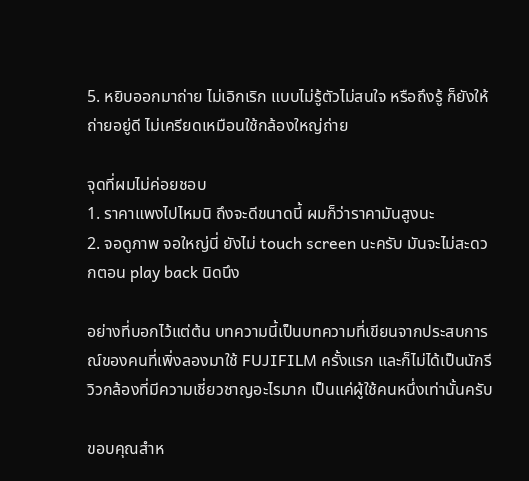5. หยิบออกมาถ่าย ไม่เอิกเริก แบบไม่รู้ตัวไม่สนใจ หรือถึงรู้ ก็ยังให้ถ่ายอยู่ดี ไม่เครียดเหมือนใช้กล้องใหญ่ถ่าย

จุดที่ผมไม่ค่อยชอบ
1. ราคาแพงไปไหมนิ ถึงจะดีขนาดนี้ ผมก็ว่าราคามันสูงนะ
2. จอดูภาพ จอใหญ่นี่ ยังไม่ touch screen นะครับ มันจะไม่สะดวกตอน play back นิดนึง

อย่างที่บอกไว้แต่ต้น บทความนี้เป็นบทความที่เขียนจากประสบการณ์ของคนที่เพิ่งลองมาใช้ FUJIFILM ครั้งแรก และก็ไม่ได้เป็นนักรีวิวกล้องที่มีความเชี่ยวชาญอะไรมาก เป็นแค่ผู้ใช้คนหนึ่งเท่านั้นครับ

ขอบคุณสำห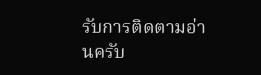รับการติดตามอ่านครับ